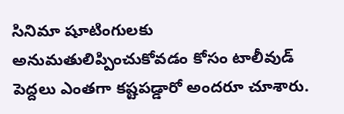సినిమా షూటింగులకు అనుమతులిప్పించుకోవడం కోసం టాలీవుడ్ పెద్దలు ఎంతగా కష్టపడ్డారో అందరూ చూశారు.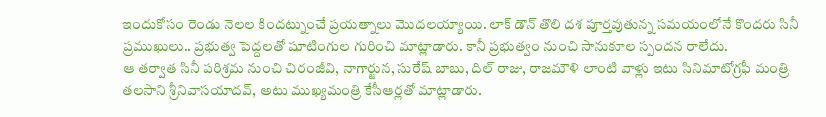ఇందుకోసం రెండు నెలల కిందట్నుంచే ప్రయత్నాలు మొదలయ్యాయి. లాక్ డౌన్ తొలి దశ పూర్తవుతున్న సమయంలోనే కొందరు సినీ ప్రముఖులు.. ప్రభుత్వ పెద్దలతో షూటింగుల గురించి మాట్లాడారు. కానీ ప్రభుత్వం నుంచి సానుకూల స్పందన రాలేదు.
ఆ తర్వాత సినీ పరిశ్రమ నుంచి చిరంజీవి, నాగార్జున, సురేష్ బాబు, దిల్ రాజు, రాజమౌళి లాంటి వాళ్లు ఇటు సినిమాటోగ్రఫీ మంత్రి తలసాని శ్రీనివాసయాదవ్, అటు ముఖ్యమంత్రి కేసీఆర్లతో మాట్లాడారు.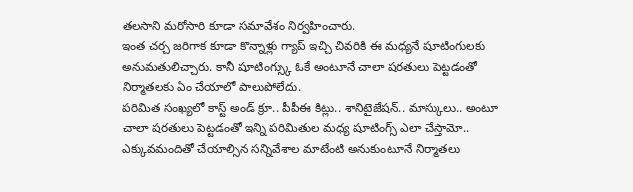తలసాని మరోసారి కూడా సమావేశం నిర్వహించారు.
ఇంత చర్చ జరిగాక కూడా కొన్నాళ్లు గ్యాప్ ఇచ్చి చివరికి ఈ మధ్యనే షూటింగులకు అనుమతులిచ్చారు. కానీ షూటింగ్స్కు ఓకే అంటూనే చాలా షరతులు పెట్టడంతో నిర్మాతలకు ఏం చేయాలో పాలుపోలేదు.
పరిమిత సంఖ్యలో కాస్ట్ అండ్ క్రూ.. పీపీఈ కిట్లు.. శానిటైజేషన్.. మాస్కులు.. అంటూ చాలా షరతులు పెట్టడంతో ఇన్ని పరిమితుల మధ్య షూటింగ్స్ ఎలా చేస్తామో.. ఎక్కువమందితో చేయాల్సిన సన్నివేశాల మాటేంటి అనుకుంటూనే నిర్మాతలు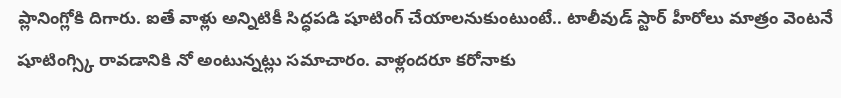ప్లానింగ్లోకి దిగారు. ఐతే వాళ్లు అన్నిటికీ సిద్ధపడి షూటింగ్ చేయాలనుకుంటుంటే.. టాలీవుడ్ స్టార్ హీరోలు మాత్రం వెంటనే షూటింగ్స్కి రావడానికి నో అంటున్నట్లు సమాచారం. వాళ్లందరూ కరోనాకు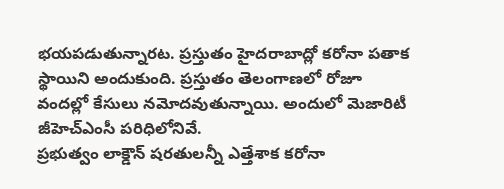భయపడుతున్నారట. ప్రస్తుతం హైదరాబాద్లో కరోనా పతాక స్థాయిని అందుకుంది. ప్రస్తుతం తెలంగాణలో రోజూ వందల్లో కేసులు నమోదవుతున్నాయి. అందులో మెజారిటీ జీహెచ్ఎంసీ పరిధిలోనివే.
ప్రభుత్వం లాక్డౌన్ షరతులన్నీ ఎత్తేశాక కరోనా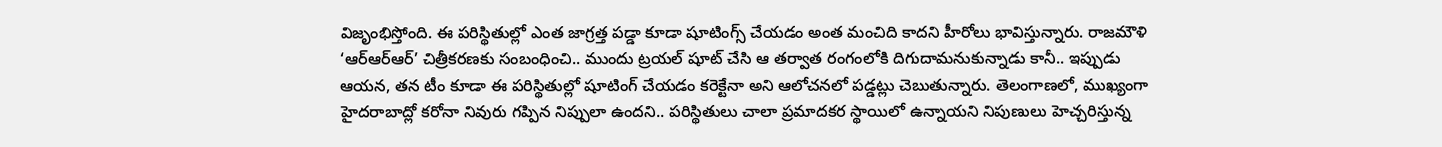విజృంభిస్తోంది. ఈ పరిస్థితుల్లో ఎంత జాగ్రత్త పడ్డా కూడా షూటింగ్స్ చేయడం అంత మంచిది కాదని హీరోలు భావిస్తున్నారు. రాజమౌళి ‘ఆర్ఆర్ఆర్’ చిత్రీకరణకు సంబంధించి.. ముందు ట్రయల్ షూట్ చేసి ఆ తర్వాత రంగంలోకి దిగుదామనుకున్నాడు కానీ.. ఇప్పుడు ఆయన, తన టీం కూడా ఈ పరిస్థితుల్లో షూటింగ్ చేయడం కరెక్టేనా అని ఆలోచనలో పడ్డట్లు చెబుతున్నారు. తెలంగాణలో, ముఖ్యంగా హైదరాబాద్లో కరోనా నివురు గప్పిన నిప్పులా ఉందని.. పరిస్థితులు చాలా ప్రమాదకర స్థాయిలో ఉన్నాయని నిపుణులు హెచ్చరిస్తున్న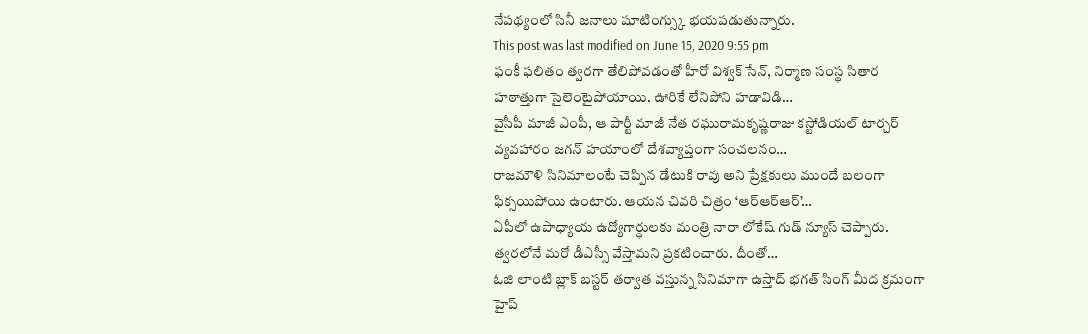నేపథ్యంలో సినీ జనాలు షూటింగ్స్కు భయపడుతున్నారు.
This post was last modified on June 15, 2020 9:55 pm
ఫంకీ ఫలితం త్వరగా తేలిపోవడంతో హీరో విశ్వక్ సేన్, నిర్మాణ సంస్థ సితార హఠాత్తుగా సైలెంటైపోయాయి. ఊరికే లేనిపోని హడావిడి…
వైసీపీ మాజీ ఎంపీ, ఆ పార్టీ మాజీ నేత రఘురామకృష్ణరాజు కస్టోడియల్ టార్చర్ వ్యవహారం జగన్ హయాంలో దేశవ్యాప్తంగా సంచలనం…
రాజమౌళి సినిమాలంటే చెప్పిన డేటుకి రావు అని ప్రేక్షకులు ముందే బలంగా ఫిక్సయిపోయి ఉంటారు. ఆయన చివరి చిత్రం ‘ఆర్ఆర్ఆర్’…
ఏపీలో ఉపాధ్యాయ ఉద్యోగార్ధులకు మంత్రి నారా లోకేష్ గుడ్ న్యూస్ చెప్పారు. త్వరలోనే మరో డీఎస్సీ వేస్తామని ప్రకటించారు. దీంతో…
ఓజి లాంటి బ్లాక్ బస్టర్ తర్వాత వస్తున్న సినిమాగా ఉస్తాద్ భగత్ సింగ్ మీద క్రమంగా హైప్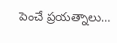పెంచే ప్రయత్నాలు…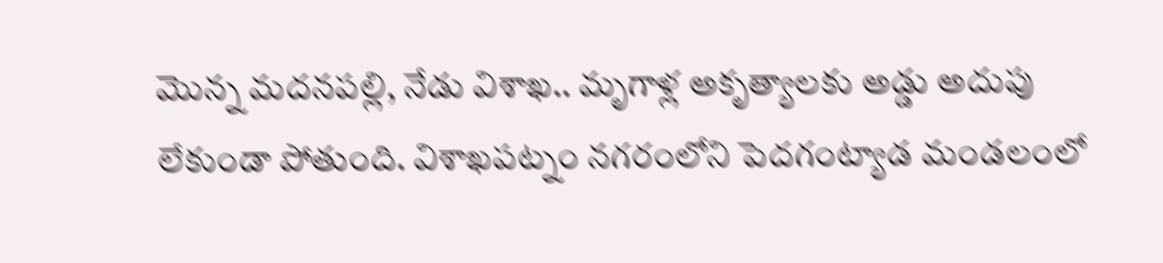మొన్న మదనపల్లి, నేడు విశాఖ.. మృగాళ్ల అకృత్యాలకు అడ్డు అదుపు లేకుండా పోతుంది. విశాఖపట్నం నగరంలోని పెదగంట్యాడ మండలంలో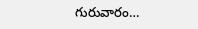గురువారం…